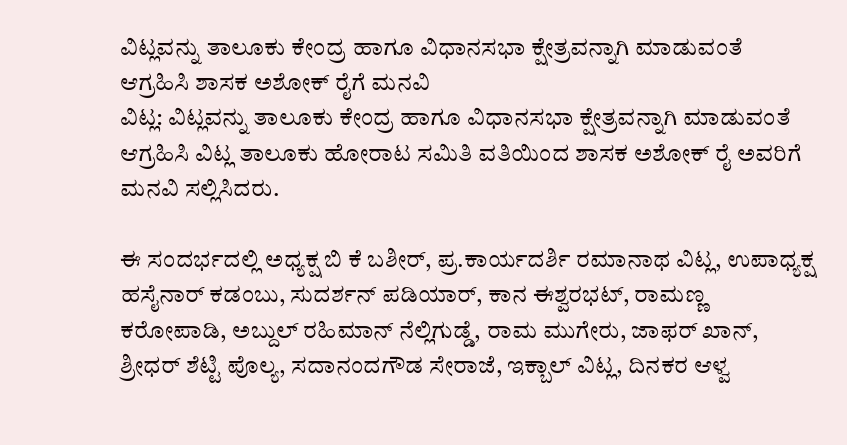ವಿಟ್ಲವನ್ನು ತಾಲೂಕು ಕೇಂದ್ರ ಹಾಗೂ ವಿಧಾನಸಭಾ ಕ್ಷೇತ್ರವನ್ನಾಗಿ ಮಾಡುವಂತೆ ಆಗ್ರಹಿಸಿ ಶಾಸಕ ಅಶೋಕ್ ರೈಗೆ ಮನವಿ
ವಿಟ್ಲ: ವಿಟ್ಲವನ್ನು ತಾಲೂಕು ಕೇಂದ್ರ ಹಾಗೂ ವಿಧಾನಸಭಾ ಕ್ಷೇತ್ರವನ್ನಾಗಿ ಮಾಡುವಂತೆ ಆಗ್ರಹಿಸಿ ವಿಟ್ಲ ತಾಲೂಕು ಹೋರಾಟ ಸಮಿತಿ ವತಿಯಿಂದ ಶಾಸಕ ಅಶೋಕ್ ರೈ ಅವರಿಗೆ ಮನವಿ ಸಲ್ಲಿಸಿದರು.

ಈ ಸಂದರ್ಭದಲ್ಲಿ ಅಧ್ಯಕ್ಷ ಬಿ ಕೆ ಬಶೀರ್, ಪ್ರ.ಕಾರ್ಯದರ್ಶಿ ರಮಾನಾಥ ವಿಟ್ಲ, ಉಪಾಧ್ಯಕ್ಷ ಹಸೈನಾರ್ ಕಡಂಬು, ಸುದರ್ಶನ್ ಪಡಿಯಾರ್, ಕಾನ ಈಶ್ವರಭಟ್, ರಾಮಣ್ಣ ಕರೋಪಾಡಿ, ಅಬ್ದುಲ್ ರಹಿಮಾನ್ ನೆಲ್ಲಿಗುಡ್ಡೆ, ರಾಮ ಮುಗೇರು, ಜಾಫರ್ ಖಾನ್, ಶ್ರೀಧರ್ ಶೆಟ್ಟಿ ಪೊಲ್ಯ, ಸದಾನಂದಗೌಡ ಸೇರಾಜೆ, ಇಕ್ಬಾಲ್ ವಿಟ್ಲ, ದಿನಕರ ಆಳ್ವ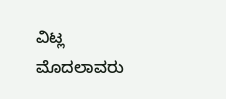ವಿಟ್ಲ ಮೊದಲಾವರು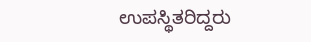ಉಪಸ್ಥಿತರಿದ್ದರು